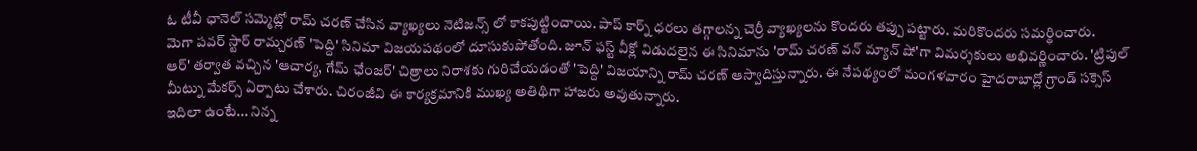ఓ టీవీ ఛానెల్ సమ్మెట్లో రామ్ చరణ్ చేసిన వ్యాఖ్యలు నెటిజన్స్ లో కాకపుట్టించాయి. పాప్ కార్న్ ధరలు తగ్గాలన్న చెర్రీ వ్యాఖ్యలను కొందరు తప్పు పట్టారు. మరికొందరు సమర్థించారు.
మెగా పవర్ స్టార్ రామ్చరణ్ 'పెద్ది' సినిమా విజయపథంలో దూసుకుపోతోంది. జూన్ ఫస్ట్ వీక్లో విడుదలైన ఈ సినిమాను 'రామ్ చరణ్ వన్ మ్యాన్ షో'గా విమర్శకులు అభివర్ణించారు. 'ట్రిపుల్ ఆర్' తర్వాత వచ్చిన 'ఆచార్య, గేమ్ ఛేంజర్' చిత్రాలు నిరాశకు గురిచేయడంతో 'పెద్ది' విజయాన్ని రామ్ చరణ్ ఆస్వాదిస్తున్నారు. ఈ నేపథ్యంలో మంగళవారం హైదరాబాద్లో గ్రాండ్ సక్సెస్ మీట్ను మేకర్స్ ఏర్పాటు చేశారు. చిరంజీవి ఈ కార్యక్రమానికి ముఖ్య అతిథిగా హాజరు అవుతున్నారు.
ఇదిలా ఉంటే... నిన్న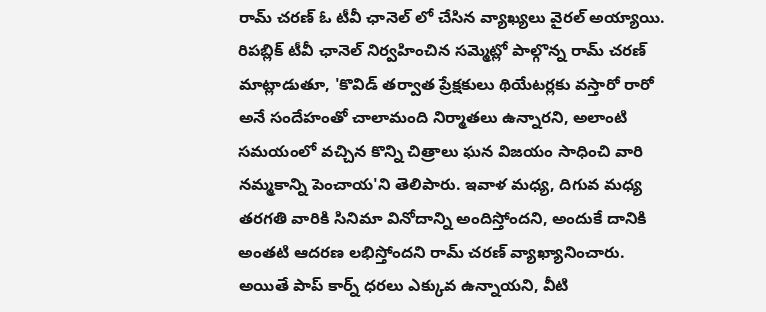రామ్ చరణ్ ఓ టీవీ ఛానెల్ లో చేసిన వ్యాఖ్యలు వైరల్ అయ్యాయి. రిపబ్లిక్ టీవీ ఛానెల్ నిర్వహించిన సమ్మెట్లో పాల్గొన్న రామ్ చరణ్ మాట్లాడుతూ, 'కొవిడ్ తర్వాత ప్రేక్షకులు థియేటర్లకు వస్తారో రారో అనే సందేహంతో చాలామంది నిర్మాతలు ఉన్నారని, అలాంటి సమయంలో వచ్చిన కొన్ని చిత్రాలు ఘన విజయం సాధించి వారి నమ్మకాన్ని పెంచాయ'ని తెలిపారు. ఇవాళ మధ్య, దిగువ మధ్య తరగతి వారికి సినిమా వినోదాన్ని అందిస్తోందని, అందుకే దానికి అంతటి ఆదరణ లభిస్తోందని రామ్ చరణ్ వ్యాఖ్యానించారు. అయితే పాప్ కార్న్ ధరలు ఎక్కువ ఉన్నాయని, వీటి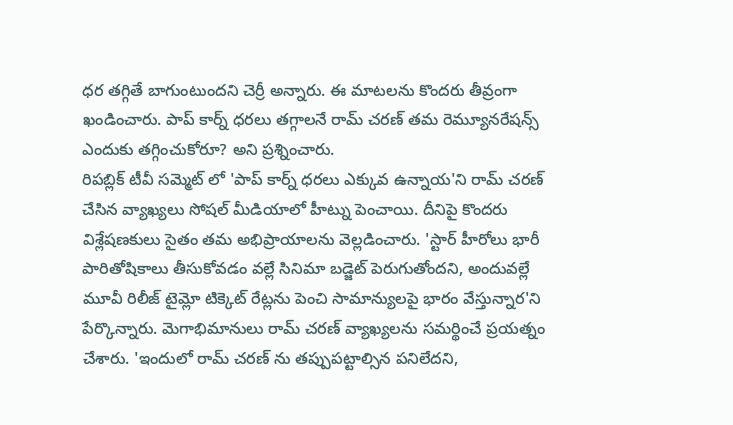ధర తగ్గితే బాగుంటుందని చెర్రీ అన్నారు. ఈ మాటలను కొందరు తీవ్రంగా ఖండించారు. పాప్ కార్న్ ధరలు తగ్గాలనే రామ్ చరణ్ తమ రెమ్యూనరేషన్స్ ఎందుకు తగ్గించుకోరూ? అని ప్రశ్నించారు.
రిపబ్లిక్ టీవీ సమ్మెట్ లో 'పాప్ కార్న్ ధరలు ఎక్కువ ఉన్నాయ'ని రామ్ చరణ్ చేసిన వ్యాఖ్యలు సోషల్ మీడియాలో హీట్ను పెంచాయి. దీనిపై కొందరు విశ్లేషణకులు సైతం తమ అభిప్రాయాలను వెల్లడించారు. 'స్టార్ హీరోలు భారీ పారితోషికాలు తీసుకోవడం వల్లే సినిమా బడ్జెట్ పెరుగుతోందని, అందువల్లే మూవీ రిలీజ్ టైమ్లో టిక్కెట్ రేట్లను పెంచి సామాన్యులపై భారం వేస్తున్నార'ని పేర్కొన్నారు. మెగాభిమానులు రామ్ చరణ్ వ్యాఖ్యలను సమర్థించే ప్రయత్నం చేశారు. 'ఇందులో రామ్ చరణ్ ను తప్పుపట్టాల్సిన పనిలేదని,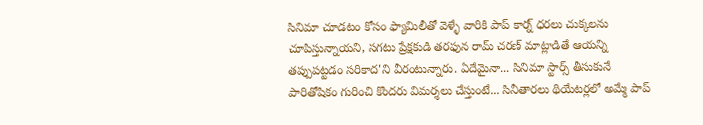సినిమా చూడటం కోసం ఫ్యామిలీతో వెళ్ళే వారికి పాప్ కార్న్ ధరలు చుక్కలను చూపిస్తున్నాయని, సగటు ప్రేక్షకుడి తరఫున రామ్ చరణ్ మాట్లాడితే ఆయన్ని తప్పుపట్టడం సరికాద'ని వీరంటున్నారు. ఏదేమైనా... సినిమా స్టార్స్ తీసుకునే పారితోషికం గురించి కొందరు విమర్శలు చేస్తుంటే... సినీతారలు థియేటర్లలో అమ్మే పాప్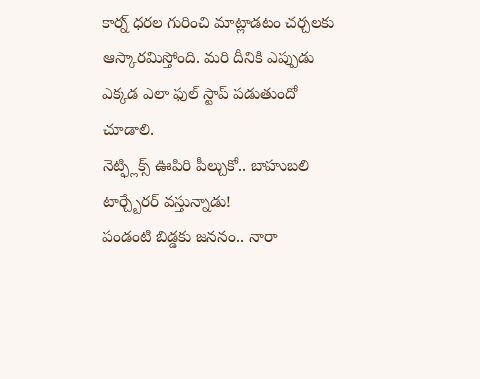కార్న్ ధరల గురించి మాట్లాడటం చర్చలకు ఆస్కారమిస్తోంది. మరి దీనికి ఎప్పుడు ఎక్కడ ఎలా ఫుల్ స్టాప్ పడుతుందో చూడాలి.
నెట్ఫ్లిక్స్ ఊపిరి పీల్చుకో.. బాహుబలి టార్చ్బేరర్ వస్తున్నాడు!
పండంటి బిడ్డకు జననం.. నారా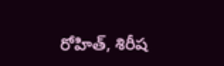రోహిత్, శిరీష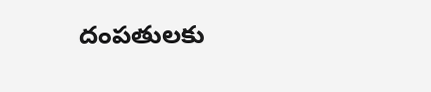దంపతులకు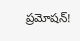ప్రమోషన్!